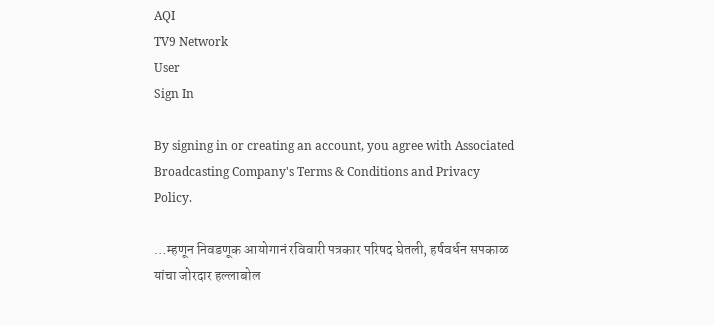AQI
TV9 Network
User
Sign In

By signing in or creating an account, you agree with Associated Broadcasting Company's Terms & Conditions and Privacy Policy.

…म्हणून निवडणूक आयोगानं रविवारी पत्रकार परिषद घेतली, हर्षवर्धन सपकाळ यांचा जोरदार हल्लाबोल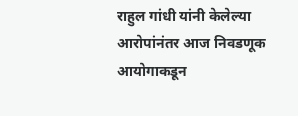राहुल गांधी यांनी केलेल्या आरोपांनंतर आज निवडणूक आयोगाकडून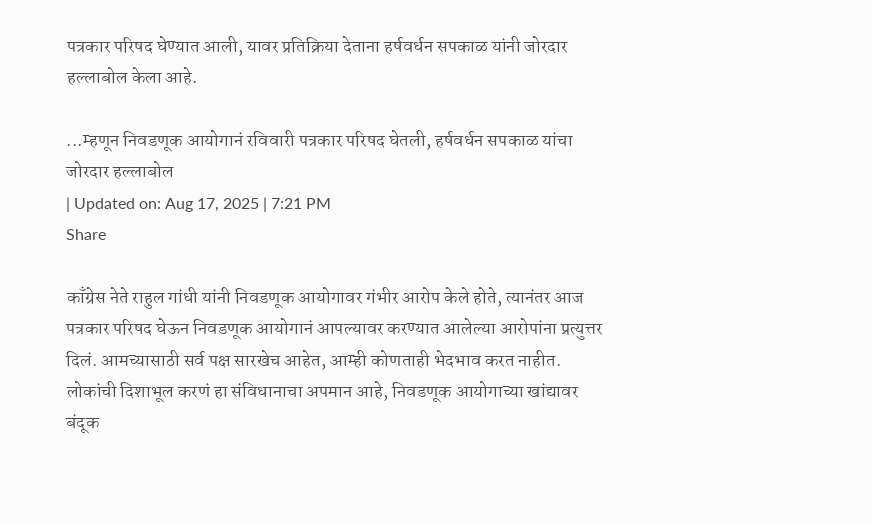पत्रकार परिषद घेण्यात आली, यावर प्रतिक्रिया देताना हर्षवर्धन सपकाळ यांनी जोरदार हल्लाबोल केला आहे.

...म्हणून निवडणूक आयोगानं रविवारी पत्रकार परिषद घेतली, हर्षवर्धन सपकाळ यांचा जोरदार हल्लाबोल
| Updated on: Aug 17, 2025 | 7:21 PM
Share

काँग्रेस नेते राहुल गांधी यांनी निवडणूक आयोगावर गंभीर आरोप केले होते, त्यानंतर आज पत्रकार परिषद घेऊन निवडणूक आयोगानं आपल्यावर करण्यात आलेल्या आरोपांना प्रत्युत्तर दिलं. आमच्यासाठी सर्व पक्ष सारखेच आहेत, आम्ही कोणताही भेदभाव करत नाहीत. लोकांची दिशाभूल करणं हा संविधानाचा अपमान आहे, निवडणूक आयोगाच्या खांद्यावर बंदूक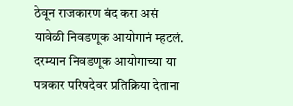ठेवून राजकारण बंद करा असं यावेळी निवडणूक आयोगानं म्हटलं. दरम्यान निवडणूक आयोगाच्या या पत्रकार परिषदेवर प्रतिक्रिया देताना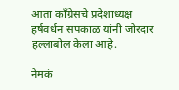आता काँग्रेसचे प्रदेशाध्यक्ष हर्षवर्धन सपकाळ यांनी जोरदार हल्लाबोल केला आहे.

नेमकं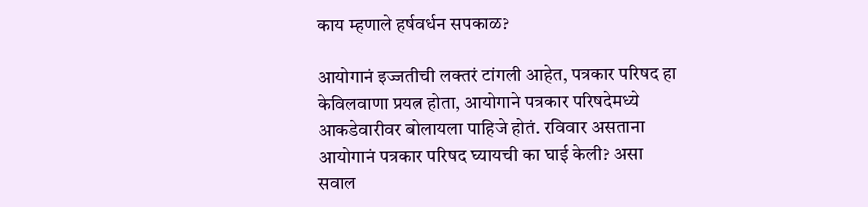काय म्हणाले हर्षवर्धन सपकाळ?

आयोगानं इज्जतीची लक्तरं टांगली आहेत, पत्रकार परिषद हा केविलवाणा प्रयत्न होता, आयोगाने पत्रकार परिषदेमध्ये आकडेवारीवर बोलायला पाहिजे होतं. रविवार असताना आयोगानं पत्रकार परिषद घ्यायची का घाई केली? असा सवाल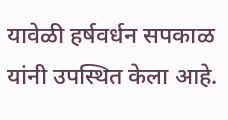यावेळी हर्षवर्धन सपकाळ यांनी उपस्थित केला आहे.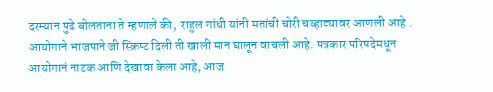दरम्यान पुढे बोलताना ते म्हणाले की,  राहुल गांधी यांनी मतांची चोरी चव्हाट्यावर आणली आहे . आयोगाने भाजपाने जी स्क्रिप्ट दिली ती खाली मान घालून वाचली आहे. पत्रकार परिषदेमधून आयोगानं नाटक आणि देखावा केला आहे, आज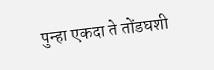पुन्हा एकदा ते तोंडघशी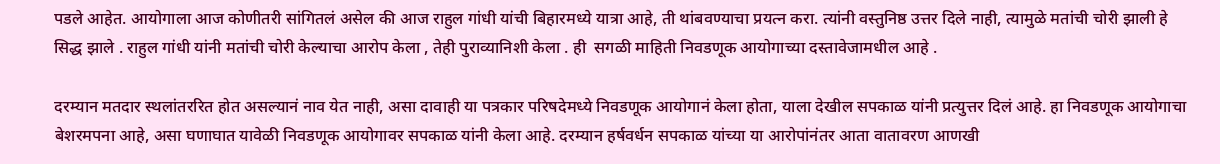पडले आहेत. आयोगाला आज कोणीतरी सांगितलं असेल की आज राहुल गांधी यांची बिहारमध्ये यात्रा आहे, ती थांबवण्याचा प्रयत्न करा. त्यांनी वस्तुनिष्ठ उत्तर दिले नाही, त्यामुळे मतांची चोरी झाली हे सिद्ध झाले . राहुल गांधी यांनी मतांची चोरी केल्याचा आरोप केला , तेही पुराव्यानिशी केला . ही  सगळी माहिती निवडणूक आयोगाच्या दस्तावेजामधील आहे .

दरम्यान मतदार स्थलांतररित होत असल्यानं नाव येत नाही, असा दावाही या पत्रकार परिषदेमध्ये निवडणूक आयोगानं केला होता, याला देखील सपकाळ यांनी प्रत्युत्तर दिलं आहे. हा निवडणूक आयोगाचा बेशरमपना आहे, असा घणाघात यावेळी निवडणूक आयोगावर सपकाळ यांनी केला आहे. दरम्यान हर्षवर्धन सपकाळ यांच्या या आरोपांनंतर आता वातावरण आणखी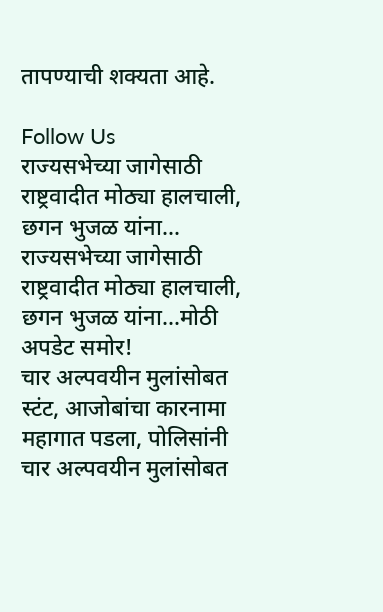तापण्याची शक्यता आहे.

Follow Us
राज्यसभेच्या जागेसाठी राष्ट्रवादीत मोठ्या हालचाली, छगन भुजळ यांना...
राज्यसभेच्या जागेसाठी राष्ट्रवादीत मोठ्या हालचाली, छगन भुजळ यांना...मोठी अपडेट समोर!
चार अल्पवयीन मुलांसोबत स्टंट, आजोबांचा कारनामा महागात पडला, पोलिसांनी
चार अल्पवयीन मुलांसोबत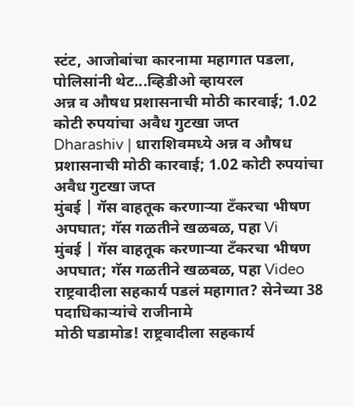स्टंट, आजोबांचा कारनामा महागात पडला, पोलिसांनी थेट...व्हिडीओ व्हायरल
अन्न व औषध प्रशासनाची मोठी कारवाई; 1.02 कोटी रुपयांचा अवैध गुटखा जप्त
Dharashiv | धाराशिवमध्ये अन्न व औषध प्रशासनाची मोठी कारवाई; 1.02 कोटी रुपयांचा अवैध गुटखा जप्त
मुंबई | गॅस वाहतूक करणाऱ्या टँकरचा भीषण अपघात; गॅस गळतीने खळबळ, पहा Vi
मुंबई | गॅस वाहतूक करणाऱ्या टँकरचा भीषण अपघात; गॅस गळतीने खळबळ, पहा Video
राष्ट्रवादीला सहकार्य पडलं महागात? सेनेच्या 38 पदाधिकाऱ्यांचे राजीनामे
मोठी घडामोड! राष्ट्रवादीला सहकार्य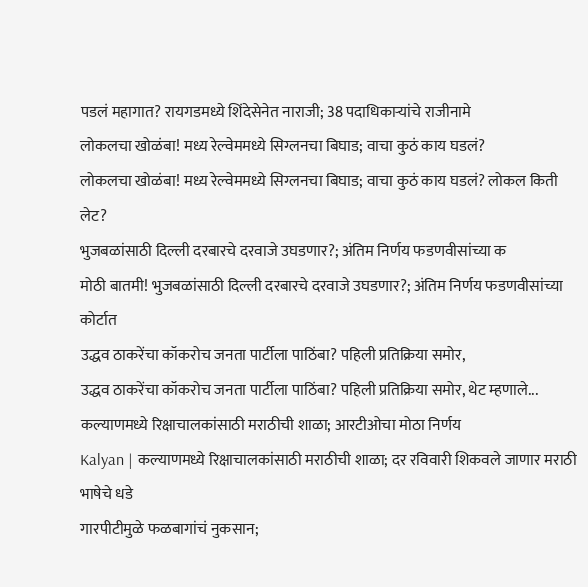पडलं महागात? रायगडमध्ये शिंदेसेनेत नाराजी; 38 पदाधिकाऱ्यांचे राजीनामे
लोकलचा खोळंबा! मध्य रेल्वेममध्ये सिग्लनचा बिघाड; वाचा कुठं काय घडलं?
लोकलचा खोळंबा! मध्य रेल्वेममध्ये सिग्लनचा बिघाड; वाचा कुठं काय घडलं? लोकल किती लेट?
भुजबळांसाठी दिल्ली दरबारचे दरवाजे उघडणार?; अंतिम निर्णय फडणवीसांच्या क
मोठी बातमी! भुजबळांसाठी दिल्ली दरबारचे दरवाजे उघडणार?; अंतिम निर्णय फडणवीसांच्या कोर्टात
उद्धव ठाकरेंचा कॉकरोच जनता पार्टीला पाठिंबा? पहिली प्रतिक्रिया समोर,
उद्धव ठाकरेंचा कॉकरोच जनता पार्टीला पाठिंबा? पहिली प्रतिक्रिया समोर, थेट म्हणाले...
कल्याणमध्ये रिक्षाचालकांसाठी मराठीची शाळा; आरटीओचा मोठा निर्णय
Kalyan | कल्याणमध्ये रिक्षाचालकांसाठी मराठीची शाळा; दर रविवारी शिकवले जाणार मराठी भाषेचे धडे
गारपीटीमुळे फळबागांचं नुकसान;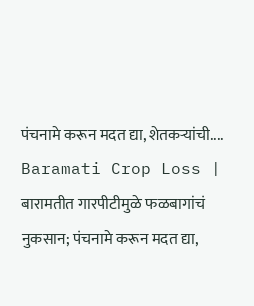पंचनामे करून मदत द्या, शेतकऱ्यांची....
Baramati Crop Loss | बारामतीत गारपीटीमुळे फळबागांचं नुकसान; पंचनामे करून मदत द्या,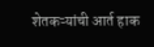शेतकऱ्यांची आर्त हाक